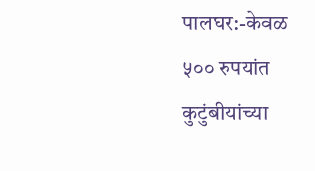पालघर:-केवळ ५०० रुपयांत कुटुंबीयांच्या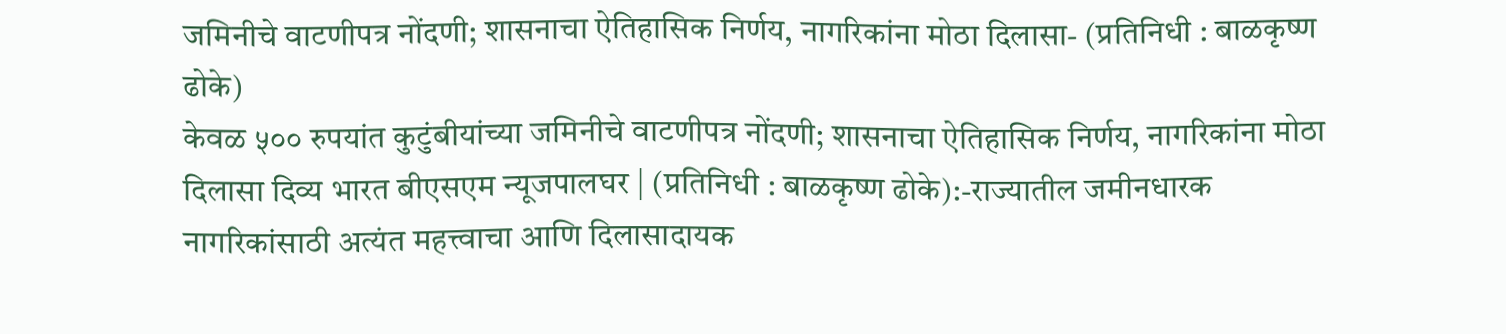जमिनीचे वाटणीपत्र नोंदणी; शासनाचा ऐतिहासिक निर्णय, नागरिकांना मोठा दिलासा- (प्रतिनिधी : बाळकृष्ण ढोके)
केवळ ५०० रुपयांत कुटुंबीयांच्या जमिनीचे वाटणीपत्र नोंदणी; शासनाचा ऐतिहासिक निर्णय, नागरिकांना मोठा दिलासा दिव्य भारत बीएसएम न्यूजपालघर | (प्रतिनिधी : बाळकृष्ण ढोके):-राज्यातील जमीनधारक नागरिकांसाठी अत्यंत महत्त्वाचा आणि दिलासादायक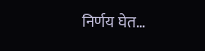निर्णय घेत…